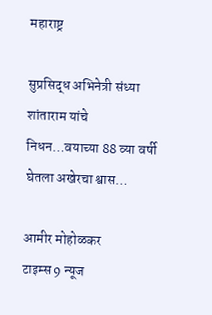महाराष्ट्र

सुप्रसिद्ध अभिनेत्री संध्या शांताराम यांचे निधन…वयाच्या 88 व्या वर्षी घेतला अखेरचा श्वास…

आमीर मोहोळकर
टाइम्स 9 न्यूज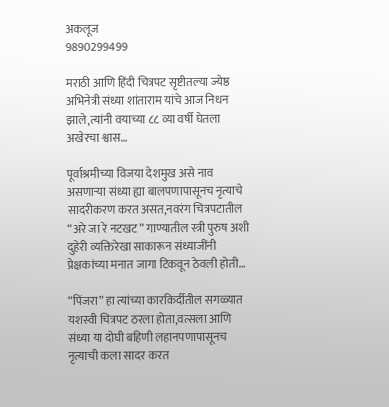अकलूज
9890299499

मराठी आणि हिंदी चित्रपट सृष्टीतल्या ज्येष्ठ अभिनेत्री संध्या शांताराम यांचे आज निधन झाले,त्यांनी वयाच्या ८८ व्या वर्षी घेतला अखेरचा श्वास…

पूर्वाश्रमीच्या विजया देशमुख असे नाव असणाऱ्या संध्या ह्या बालपणापासूनच नृत्याचे सादरीकरण करत असत,नवरंग चित्रपटातील “अरे जा रे नटखट” गाण्यातील स्त्री पुरुष अशी दुहेरी व्यक्तिरेखा साकारून संध्याजींनी प्रेक्षकांच्या मनात जागा टिकवून ठेवली होती…

“पिंजरा” हा त्यांच्या कारकिर्दीतील सगळ्यात यशस्वी चित्रपट ठरला होता,वत्सला आणि संध्या या दोघी बहिणी लहानपणापासूनच नृत्याची कला सादर करत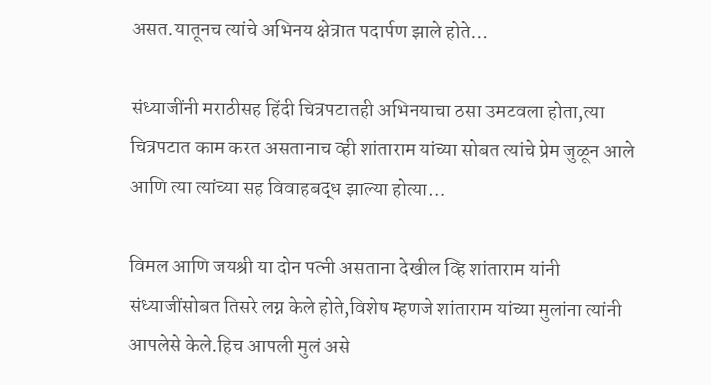असत.यातूनच त्यांचे अभिनय क्षेत्रात पदार्पण झाले होते…

संध्याजींनी मराठीसह हिंदी चित्रपटातही अभिनयाचा ठसा उमटवला होता,त्या चित्रपटात काम करत असतानाच व्ही शांताराम यांच्या सोबत त्यांचे प्रेम जुळून आले आणि त्या त्यांच्या सह विवाहबद्ध झाल्या होत्या…

विमल आणि जयश्री या दोन पत्नी असताना देखील व्हि शांताराम यांनी संध्याजींसोबत तिसरे लग्न केले होते,विशेष म्हणजे शांताराम यांच्या मुलांना त्यांनी आपलेसे केले.हिच आपली मुलं असे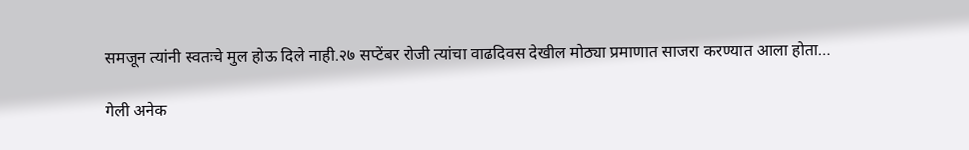समजून त्यांनी स्वतःचे मुल होऊ दिले नाही.२७ सप्टेंबर रोजी त्यांचा वाढदिवस देखील मोठ्या प्रमाणात साजरा करण्यात आला होता…

गेली अनेक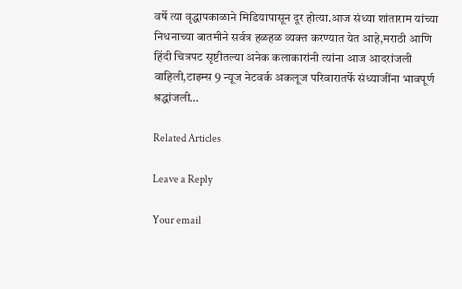वर्षे त्या वृद्धापकाळाने मिडियापासून दूर होत्या.आज संध्या शांताराम यांच्या निधनाच्या बातमीने सर्वत्र हळहळ व्यक्त करण्यात येत आहे,मराठी आणि हिंदी चित्रपट सृष्टीतल्या अनेक कलाकारांनी त्यांना आज आदरांजली वाहिली,टाइम्स 9 न्यूज नेटवर्क अकलूज परिवारातर्फे संध्याजींना भावपूर्ण श्रद्धांजली…

Related Articles

Leave a Reply

Your email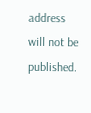address will not be published.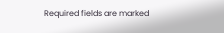Required fields are marked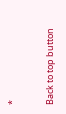*

Back to top button